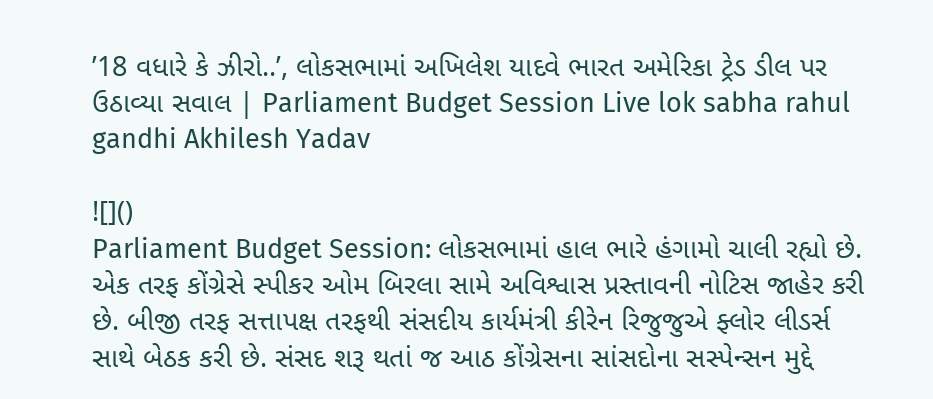’18 વધારે કે ઝીરો..’, લોકસભામાં અખિલેશ યાદવે ભારત અમેરિકા ટ્રેડ ડીલ પર ઉઠાવ્યા સવાલ | Parliament Budget Session Live lok sabha rahul gandhi Akhilesh Yadav

![]()
Parliament Budget Session: લોકસભામાં હાલ ભારે હંગામો ચાલી રહ્યો છે. એક તરફ કોંગ્રેસે સ્પીકર ઓમ બિરલા સામે અવિશ્વાસ પ્રસ્તાવની નોટિસ જાહેર કરી છે. બીજી તરફ સત્તાપક્ષ તરફથી સંસદીય કાર્યમંત્રી કીરેન રિજુજુએ ફ્લોર લીડર્સ સાથે બેઠક કરી છે. સંસદ શરૂ થતાં જ આઠ કોંગ્રેસના સાંસદોના સસ્પેન્સન મુદ્દે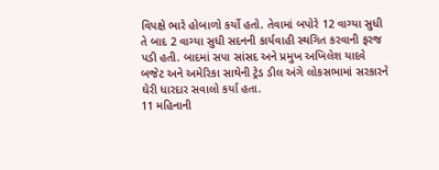વિપક્ષે ભારે હોબાળો કર્યો હતો. તેવામાં બપોરે 12 વાગ્યા સુધી તે બાદ 2 વાગ્યા સુધી સદનની કાર્યવાહી સ્થગિત કરવાની ફરજ પડી હતી. બાદમાં સપા સાંસદ અને પ્રમુખ અખિલેશ યાદવે બજેટ અને અમેરિકા સાથેની ટ્રેડ ડીલ અંગે લોકસભામાં સરકારને ઘેરી ધારદાર સવાલો કર્યા હતા.
11 મહિનાની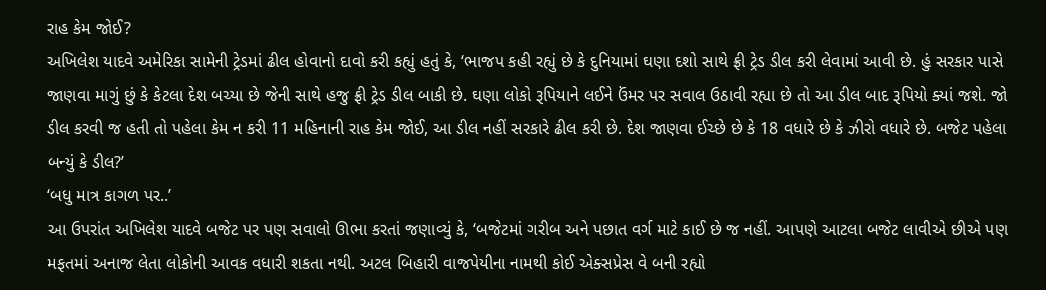રાહ કેમ જોઈ?
અખિલેશ યાદવે અમેરિકા સામેની ટ્રેડમાં ઢીલ હોવાનો દાવો કરી કહ્યું હતું કે, ‘ભાજપ કહી રહ્યું છે કે દુનિયામાં ઘણા દશો સાથે ફ્રી ટ્રેડ ડીલ કરી લેવામાં આવી છે. હું સરકાર પાસે જાણવા માગું છું કે કેટલા દેશ બચ્યા છે જેની સાથે હજુ ફ્રી ટ્રેડ ડીલ બાકી છે. ઘણા લોકો રૂપિયાને લઈને ઉંમર પર સવાલ ઉઠાવી રહ્યા છે તો આ ડીલ બાદ રૂપિયો ક્યાં જશે. જો ડીલ કરવી જ હતી તો પહેલા કેમ ન કરી 11 મહિનાની રાહ કેમ જોઈ, આ ડીલ નહીં સરકારે ઢીલ કરી છે. દેશ જાણવા ઈચ્છે છે કે 18 વધારે છે કે ઝીરો વધારે છે. બજેટ પહેલા બન્યું કે ડીલ?’
‘બધુ માત્ર કાગળ પર..’
આ ઉપરાંત અખિલેશ યાદવે બજેટ પર પણ સવાલો ઊભા કરતાં જણાવ્યું કે, ‘બજેટમાં ગરીબ અને પછાત વર્ગ માટે કાઈ છે જ નહીં. આપણે આટલા બજેટ લાવીએ છીએ પણ મફતમાં અનાજ લેતા લોકોની આવક વધારી શકતા નથી. અટલ બિહારી વાજપેયીના નામથી કોઈ એક્સપ્રેસ વે બની રહ્યો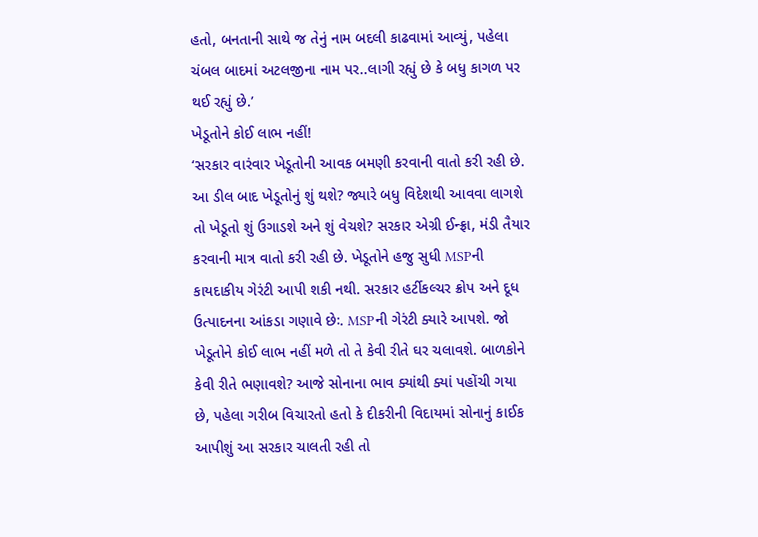હતો, બનતાની સાથે જ તેનું નામ બદલી કાઢવામાં આવ્યું, પહેલા ચંબલ બાદમાં અટલજીના નામ પર..લાગી રહ્યું છે કે બધુ કાગળ પર થઈ રહ્યું છે.’
ખેડૂતોને કોઈ લાભ નહીં!
‘સરકાર વારંવાર ખેડૂતોની આવક બમણી કરવાની વાતો કરી રહી છે. આ ડીલ બાદ ખેડૂતોનું શું થશે? જ્યારે બધુ વિદેશથી આવવા લાગશે તો ખેડૂતો શું ઉગાડશે અને શું વેચશે? સરકાર એગ્રી ઈન્ફ્રા, મંડી તૈયાર કરવાની માત્ર વાતો કરી રહી છે. ખેડૂતોને હજુ સુધી MSPની કાયદાકીય ગેરંટી આપી શકી નથી. સરકાર હર્ટીકલ્ચર ક્રોપ અને દૂધ ઉત્પાદનના આંકડા ગણાવે છેઃ. MSPની ગેરંટી ક્યારે આપશે. જો ખેડૂતોને કોઈ લાભ નહીં મળે તો તે કેવી રીતે ઘર ચલાવશે. બાળકોને કેવી રીતે ભણાવશે? આજે સોનાના ભાવ ક્યાંથી ક્યાં પહોંચી ગયા છે, પહેલા ગરીબ વિચારતો હતો કે દીકરીની વિદાયમાં સોનાનું કાઈક આપીશું આ સરકાર ચાલતી રહી તો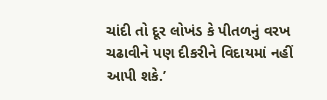ચાંદી તો દૂર લોખંડ કે પીતળનું વરખ ચઢાવીને પણ દીકરીને વિદાયમાં નહીં આપી શકે.’